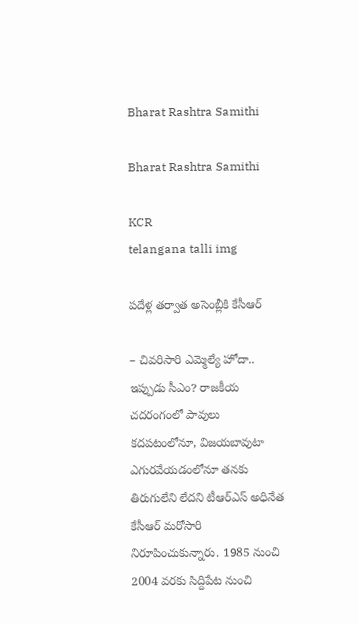Bharat Rashtra Samithi

Bharat Rashtra Samithi

KCR
telangana talli img

పదేళ్ల తర్వాత అసెంబ్లీకి కేసీఆర్

– చివరిసారి ఎమ్మెల్యే హోదా.. ఇప్పుడు సీఎం? రాజకీయ చదరంగంలో పావులు కదపటంలోనూ, విజయబావుటా ఎగురవేయడంలోనూ తనకు తిరుగులేని లేదని టీఆర్‌ఎస్ అధినేత కేసీఆర్ మరోసారి నిరూపించుకున్నారు. 1985 నుంచి 2004 వరకు సిద్దిపేట నుంచి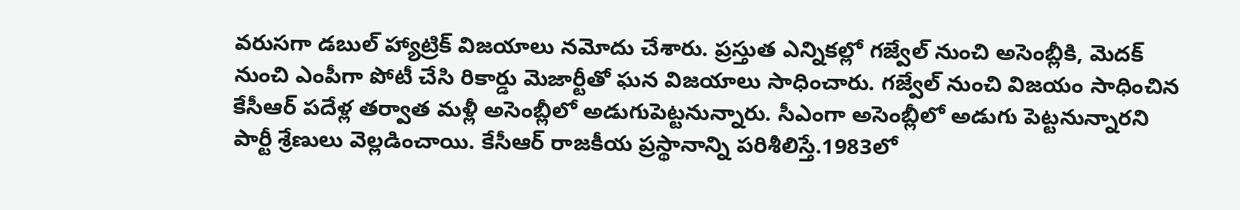వరుసగా డబుల్ హ్యాట్రిక్ విజయాలు నమోదు చేశారు. ప్రస్తుత ఎన్నికల్లో గజ్వేల్ నుంచి అసెంబ్లీకి, మెదక్ నుంచి ఎంపీగా పోటీ చేసి రికార్డు మెజార్టీతో ఘన విజయాలు సాధించారు. గజ్వేల్ నుంచి విజయం సాధించిన కేసీఆర్ పదేళ్ల తర్వాత మళ్లీ అసెంబ్లీలో అడుగుపెట్టనున్నారు. సీఎంగా అసెంబ్లీలో అడుగు పెట్టనున్నారని పార్టీ శ్రేణులు వెల్లడించాయి. కేసీఆర్ రాజకీయ ప్రస్థానాన్ని పరిశీలిస్తే.1983లో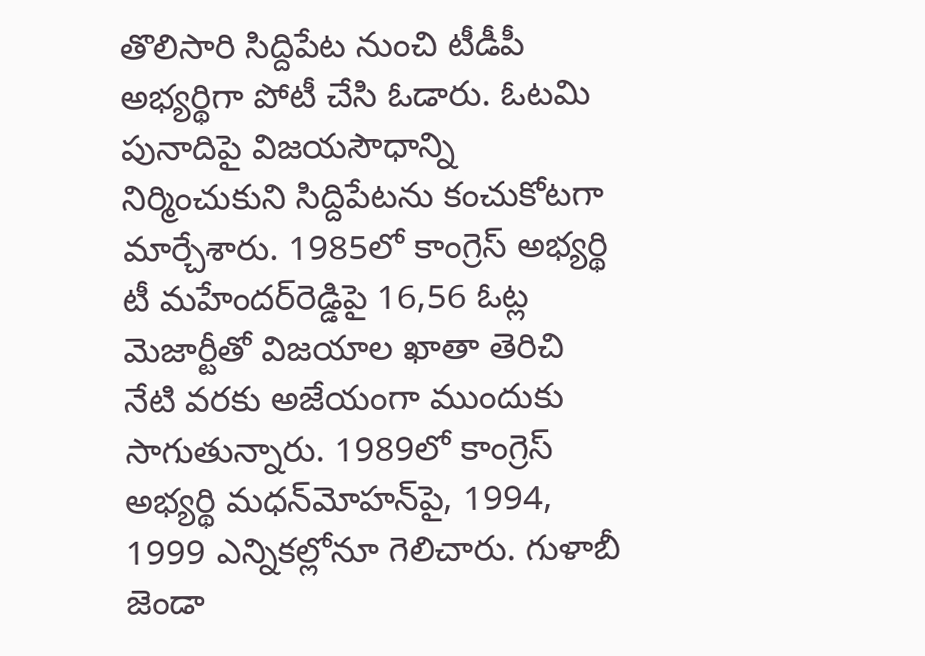తొలిసారి సిద్దిపేట నుంచి టీడీపీ అభ్యర్థిగా పోటీ చేసి ఓడారు. ఓటమి పునాదిపై విజయసౌధాన్ని నిర్మించుకుని సిద్దిపేటను కంచుకోటగా మార్చేశారు. 1985లో కాంగ్రెస్ అభ్యర్థి టీ మహేందర్‌రెడ్డిపై 16,56 ఓట్ల మెజార్టీతో విజయాల ఖాతా తెరిచి నేటి వరకు అజేయంగా ముందుకు సాగుతున్నారు. 1989లో కాంగ్రెస్ అభ్యర్థి మధన్‌మోహన్‌పై, 1994, 1999 ఎన్నికల్లోనూ గెలిచారు. గుళాబీ జెండా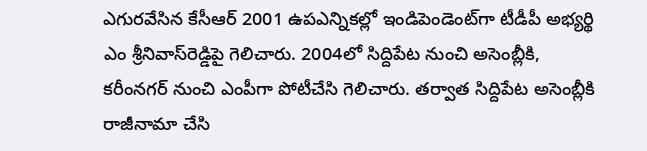ఎగురవేసిన కేసీఆర్ 2001 ఉపఎన్నికల్లో ఇండిపెండెంట్‌గా టీడీపీ అభ్యర్థి ఎం శ్రీనివాస్‌రెడ్డిపై గెలిచారు. 2004లో సిద్దిపేట నుంచి అసెంబ్లీకి, కరీంనగర్ నుంచి ఎంపీగా పోటీచేసి గెలిచారు. తర్వాత సిద్దిపేట అసెంబ్లీకి రాజీనామా చేసి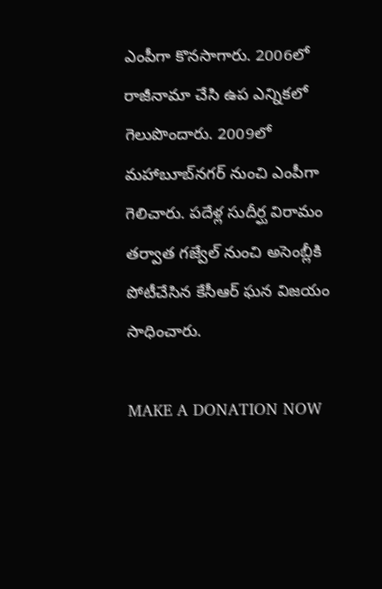ఎంపీగా కొనసాగారు. 2006లో రాజీనామా చేసి ఉప ఎన్నికలో గెలుపొందారు. 2009లో మహాబూబ్‌నగర్ నుంచి ఎంపీగా గెలిచారు. పదేళ్ల సుదీర్ఘ విరామం తర్వాత గజ్వేల్ నుంచి అసెంబ్లీకి పోటీచేసిన కేసీఆర్ ఘన విజయం సాధించారు.

MAKE A DONATION NOW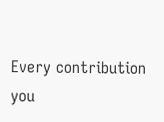Every contribution you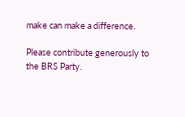make can make a difference.

Please contribute generously to the BRS Party.